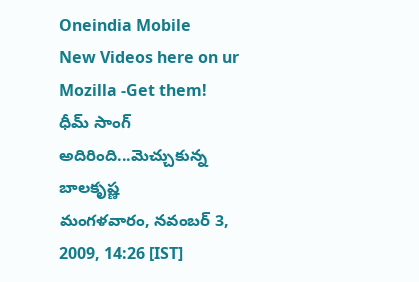Oneindia Mobile
New Videos here on ur Mozilla -Get them!
ధీమ్ సాంగ్ అదిరింది...మెచ్చుకున్న బాలకృష్ణ
మంగళవారం, నవంబర్ 3, 2009, 14:26 [IST]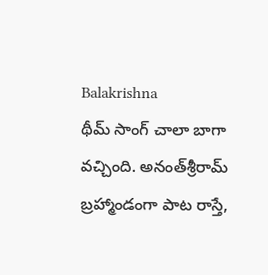Balakrishna
థీమ్‌ సాంగ్‌ చాలా బాగా వచ్చింది. అనంత్‌శ్రీరామ్‌ బ్రహ్మాండంగా పాట రాస్తే,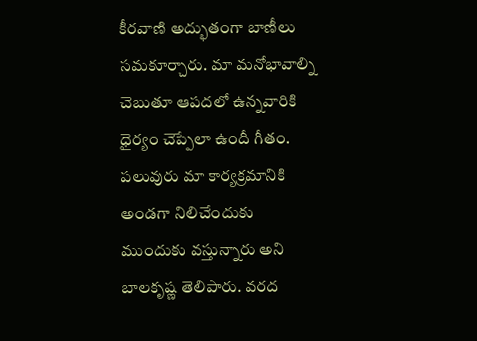కీరవాణి అద్భుతంగా బాణీలు సమకూర్చారు. మా మనోభావాల్ని చెబుతూ ఆపదలో ఉన్నవారికి ధైర్యం చెప్పేలా ఉందీ గీతం. పలువురు మా కార్యక్రమానికి అండగా నిలిచేందుకు ముందుకు వస్తున్నారు అని బాలకృష్ణ తెలిపారు. వరద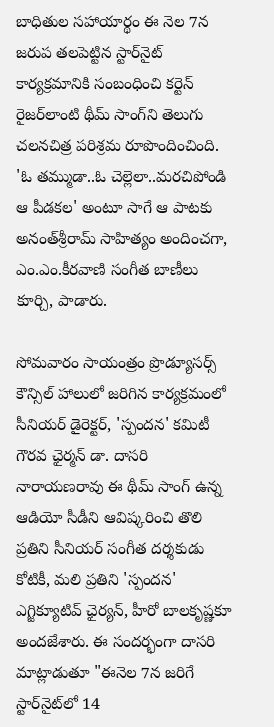బాధితుల సహాయార్థం ఈ నెల 7న జరుప తలపెట్టిన స్టార్‌నైట్‌ కార్యక్రమానికి సంబంధించి కర్టెన్‌ రైజర్‌లాంటి థీమ్‌ సాంగ్‌ని తెలుగు చలనచిత్ర పరిశ్రమ రూపొందించింది. 'ఓ తమ్ముడా..ఓ చెల్లెలా..మరచిపోండి ఆ పీడకల' అంటూ సాగే ఆ పాటకు అనంత్‌శ్రీరామ్‌ సాహిత్యం అందించగా, ఎం.ఎం.కీరవాణి సంగీత బాణీలు కూర్చి, పాడారు.

సోమవారం సాయంత్రం ప్రొడ్యూసర్స్‌ కౌన్సిల్‌ హాలులో జరిగిన కార్యక్రమంలో సీనియర్‌ డైరెక్టర్‌, 'స్పందన' కమిటీ గౌరవ ఛైర్మన్‌ డా. దాసరి నారాయణరావు ఈ థీమ్‌ సాంగ్‌ ఉన్న ఆడియో సీడీని ఆవిష్కరించి తొలి ప్రతిని సీనియర్‌ సంగీత దర్శకుడు కోటికీ, మలి ప్రతిని 'స్పందన' ఎగ్జిక్యూటివ్‌ ఛైర్యన్‌, హీరో బాలకృష్ణకూ అందజేశారు. ఈ సందర్భంగా దాసరి మాట్లాడుతూ "ఈనెల 7న జరిగే స్టార్‌నైట్‌లో 14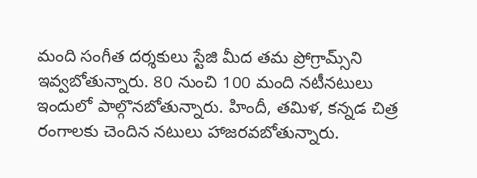మంది సంగీత దర్శకులు స్టేజి మీద తమ ప్రోగ్రామ్స్‌ని ఇవ్వబోతున్నారు. 80 నుంచి 100 మంది నటీనటులు ఇందులో పాల్గొనబోతున్నారు. హిందీ, తమిళ, కన్నడ చిత్ర రంగాలకు చెందిన నటులు హాజరవబోతున్నారు.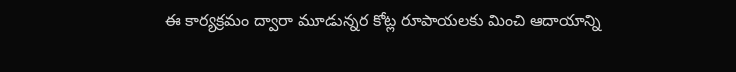ఈ కార్యక్రమం ద్వారా మూడున్నర కోట్ల రూపాయలకు మించి ఆదాయాన్ని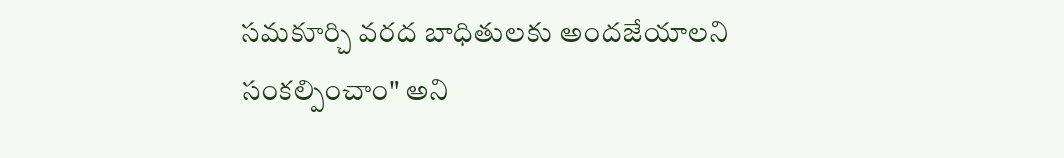సమకూర్చి వరద బాధితులకు అందజేయాలని సంకల్పించాం" అని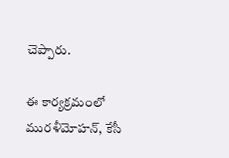చెప్పారు.

ఈ కార్యక్రమంలో మురళీమోహన్‌, కేసీ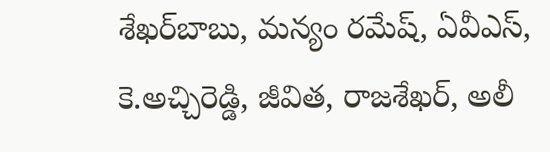శేఖర్‌బాబు, మన్యం రమేష్‌, ఏవీఎస్‌, కె.అచ్చిరెడ్డి, జీవిత, రాజశేఖర్‌, అలీ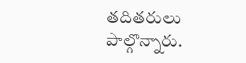తదితరులు పాల్గొన్నారు.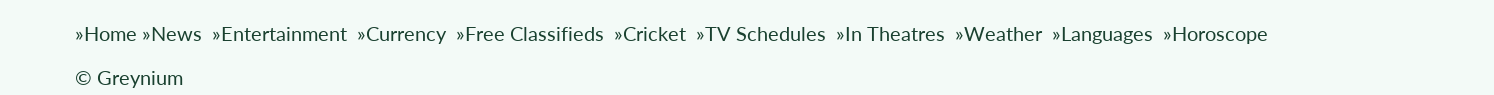»Home »News  »Entertainment  »Currency  »Free Classifieds  »Cricket  »TV Schedules  »In Theatres  »Weather  »Languages  »Horoscope

© Greynium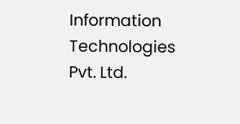Information Technologies Pvt. Ltd.